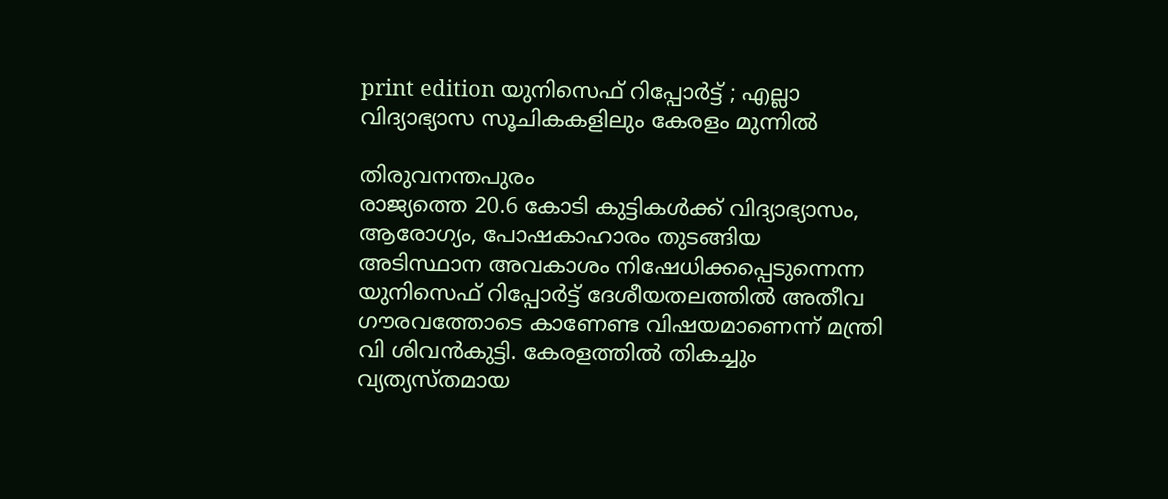print edition യുനിസെഫ് റിപ്പോർട്ട് ; എല്ലാ വിദ്യാഭ്യാസ സൂചികകളിലും കേരളം മുന്നിൽ

തിരുവനന്തപുരം
രാജ്യത്തെ 20.6 കോടി കുട്ടികൾക്ക് വിദ്യാഭ്യാസം, ആരോഗ്യം, പോഷകാഹാരം തുടങ്ങിയ അടിസ്ഥാന അവകാശം നിഷേധിക്കപ്പെടുന്നെന്ന യുനിസെഫ് റിപ്പോർട്ട് ദേശീയതലത്തിൽ അതീവ ഗൗരവത്തോടെ കാണേണ്ട വിഷയമാണെന്ന് മന്ത്രി വി ശിവൻകുട്ടി. കേരളത്തിൽ തികച്ചും വ്യത്യസ്തമായ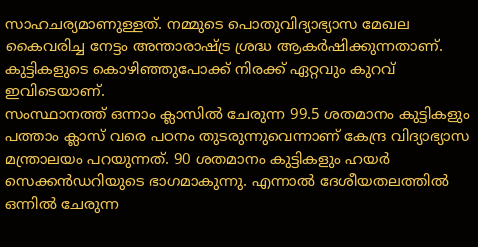സാഹചര്യമാണുള്ളത്. നമ്മുടെ പൊതുവിദ്യാഭ്യാസ മേഖല കൈവരിച്ച നേട്ടം അന്താരാഷ്ട്ര ശ്രദ്ധ ആകർഷിക്കുന്നതാണ്. കുട്ടികളുടെ കൊഴിഞ്ഞുപോക്ക് നിരക്ക് ഏറ്റവും കുറവ് ഇവിടെയാണ്.
സംസ്ഥാനത്ത് ഒന്നാം ക്ലാസിൽ ചേരുന്ന 99.5 ശതമാനം കുട്ടികളും പത്താം ക്ലാസ് വരെ പഠനം തുടരുന്നുവെന്നാണ് കേന്ദ്ര വിദ്യാഭ്യാസ മന്ത്രാലയം പറയുന്നത്. 90 ശതമാനം കുട്ടികളും ഹയർ സെക്കൻഡറിയുടെ ഭാഗമാകുന്നു. എന്നാൽ ദേശീയതലത്തിൽ ഒന്നിൽ ചേരുന്ന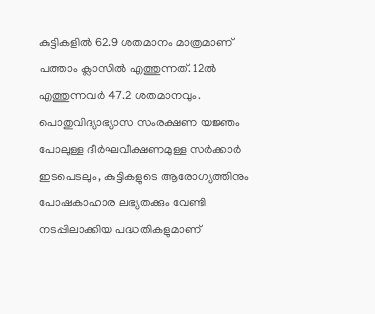കുട്ടികളിൽ 62.9 ശതമാനം മാത്രമാണ് പത്താം ക്ലാസിൽ എത്തുന്നത്. 12ൽ എത്തുന്നവർ 47.2 ശതമാനവും. പൊതുവിദ്യാഭ്യാസ സംരക്ഷണ യജ്ഞം പോലുള്ള ദീർഘവീക്ഷണമുള്ള സർക്കാർ ഇടപെടലും, കുട്ടികളുടെ ആരോഗ്യത്തിനും പോഷകാഹാര ലഭ്യതക്കും വേണ്ടി നടപ്പിലാക്കിയ പദ്ധതികളുമാണ്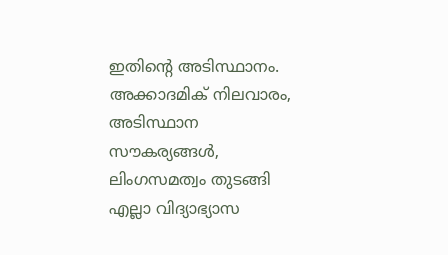ഇതിന്റെ അടിസ്ഥാനം. അക്കാദമിക് നിലവാരം, അടിസ്ഥാന സൗകര്യങ്ങൾ, ലിംഗസമത്വം തുടങ്ങി എല്ലാ വിദ്യാഭ്യാസ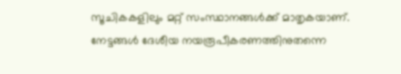സൂചികകളിലും മറ്റ് സംസ്ഥാനങ്ങൾക്ക് മാതൃകയാണ്. നേട്ടങ്ങൾ ദേശീയ നയരൂപീകരണത്തിനുതന്നെ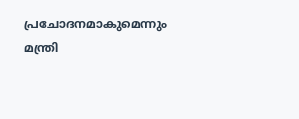പ്രചോദനമാകുമെന്നും മന്ത്രി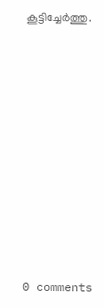കൂട്ടിച്ചേർത്തു.










0 comments